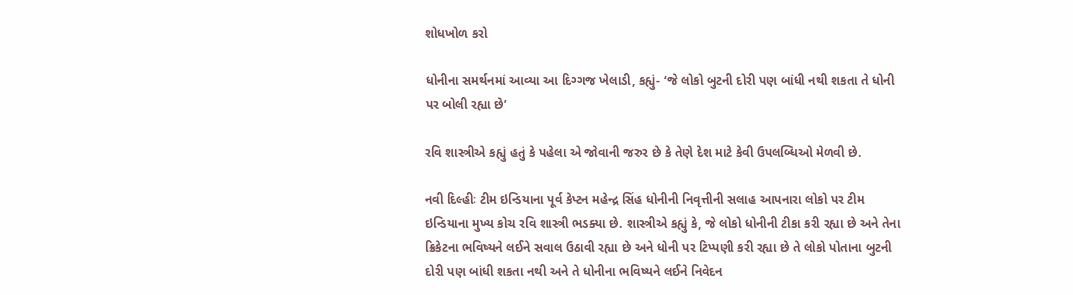શોધખોળ કરો

ધોનીના સમર્થનમાં આવ્યા આ દિગ્ગજ ખેલાડી, કહ્યું- ‘જે લોકો બુટની દોરી પણ બાંધી નથી શકતા તે ધોની પર બોલી રહ્યા છે’

રવિ શાસ્ત્રીએ કહ્યું હતું કે પહેલા એ જોવાની જરુર છે કે તેણે દેશ માટે કેવી ઉપલબ્ધિઓ મેળવી છે.

નવી દિલ્હીઃ ટીમ ઇન્ડિયાના પૂર્વ કેપ્ટન મહેન્દ્ર સિંહ ધોનીની નિવૃત્તીની સલાહ આપનારા લોકો પર ટીમ ઇન્ડિયાના મુખ્ય કોચ રવિ શાસ્ત્રી ભડક્યા છે. શાસ્ત્રીએ કહ્યું કે, જે લોકો ધોનીની ટીકા કરી રહ્યા છે અને તેના ક્રિકેટના ભવિષ્યને લઈને સવાલ ઉઠાવી રહ્યા છે અને ધોની પર ટિપ્પણી કરી રહ્યા છે તે લોકો પોતાના બુટની દોરી પણ બાંધી શકતા નથી અને તે ધોનીના ભવિષ્યને લઈને નિવેદન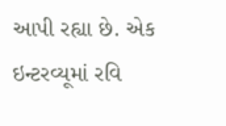આપી રહ્યા છે. એક ઇન્ટરવ્યૂમાં રવિ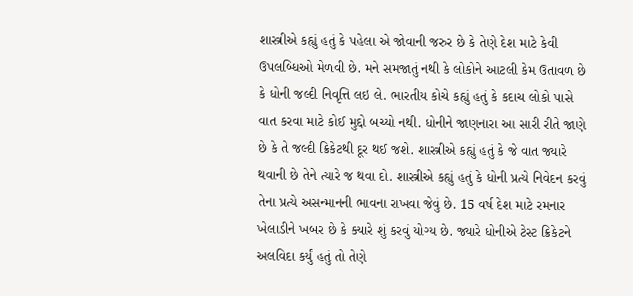શાસ્ત્રીએ કહ્યું હતું કે પહેલા એ જોવાની જરુર છે કે તેણે દેશ માટે કેવી ઉપલબ્ધિઓ મેળવી છે. મને સમજાતું નથી કે લોકોને આટલી કેમ ઉતાવળ છે કે ધોની જલ્દી નિવૃત્તિ લઇ લે. ભારતીય કોચે કહ્યું હતું કે કદાચ લોકો પાસે વાત કરવા માટે કોઈ મુદ્દો બચ્યો નથી. ધોનીને જાણનારા આ સારી રીતે જાણે છે કે તે જલ્દી ક્રિકેટથી દૂર થઈ જશે. શાસ્ત્રીએ કહ્યું હતું કે જે વાત જ્યારે થવાની છે તેને ત્યારે જ થવા દો. શાસ્ત્રીએ કહ્યું હતું કે ધોની પ્રત્યે નિવેદન કરવું તેના પ્રત્યે અસન્માનની ભાવના રાખવા જેવું છે. 15 વર્ષ દેશ માટે રમનાર ખેલાડીને ખબર છે કે ક્યારે શું કરવું યોગ્ય છે. જ્યારે ધોનીએ ટેસ્ટ ક્રિકેટને અલવિદા કર્યું હતું તો તેણે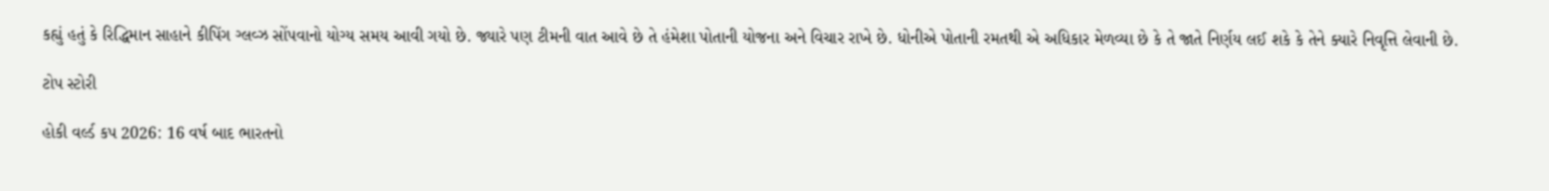કહ્યું હતું કે રિદ્ધિમાન સાહાને કીપિંગ ગ્લવ્ઝ સોંપવાનો યોગ્ય સમય આવી ગયો છે. જ્યારે પણ ટીમની વાત આવે છે તે હંમેશા પોતાની યોજના અને વિચાર રાખે છે. ધોનીએ પોતાની રમતથી એ અધિકાર મેળવ્યા છે કે તે જાતે નિર્ણય લઈ શકે કે તેને ક્યારે નિવૃત્તિ લેવાની છે.

ટોપ સ્ટોરી

હોકી વર્લ્ડ કપ 2026: 16 વર્ષ બાદ ભારતનો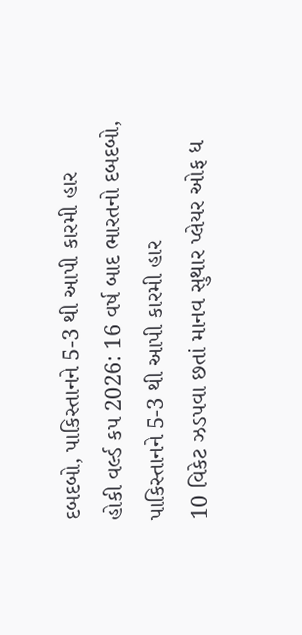દબદબો, પાકિસ્તાનને 5-3 થી આપી કારમી હાર
હોકી વર્લ્ડ કપ 2026: 16 વર્ષ બાદ ભારતનો દબદબો, પાકિસ્તાનને 5-3 થી આપી કારમી હાર
10 વિકેટ ઝડપવા છતાં માનવ સુથાર પ્લેયર ઓફ ધ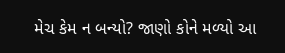મેચ કેમ ન બન્યો? જાણો કોને મળ્યો આ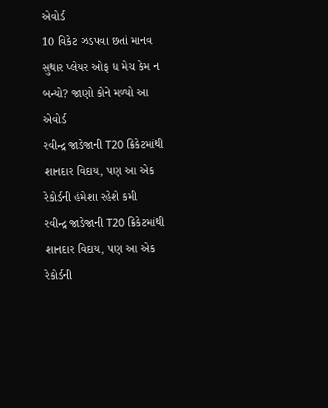એવોર્ડ
10 વિકેટ ઝડપવા છતાં માનવ સુથાર પ્લેયર ઓફ ધ મેચ કેમ ન બન્યો? જાણો કોને મળ્યો આ એવોર્ડ
રવીન્દ્ર જાડેજાની T20 ક્રિકેટમાંથી શાનદાર વિદાય, પણ આ એક રેકોર્ડની હંમેશા રહેશે કમી
રવીન્દ્ર જાડેજાની T20 ક્રિકેટમાંથી શાનદાર વિદાય, પણ આ એક રેકોર્ડની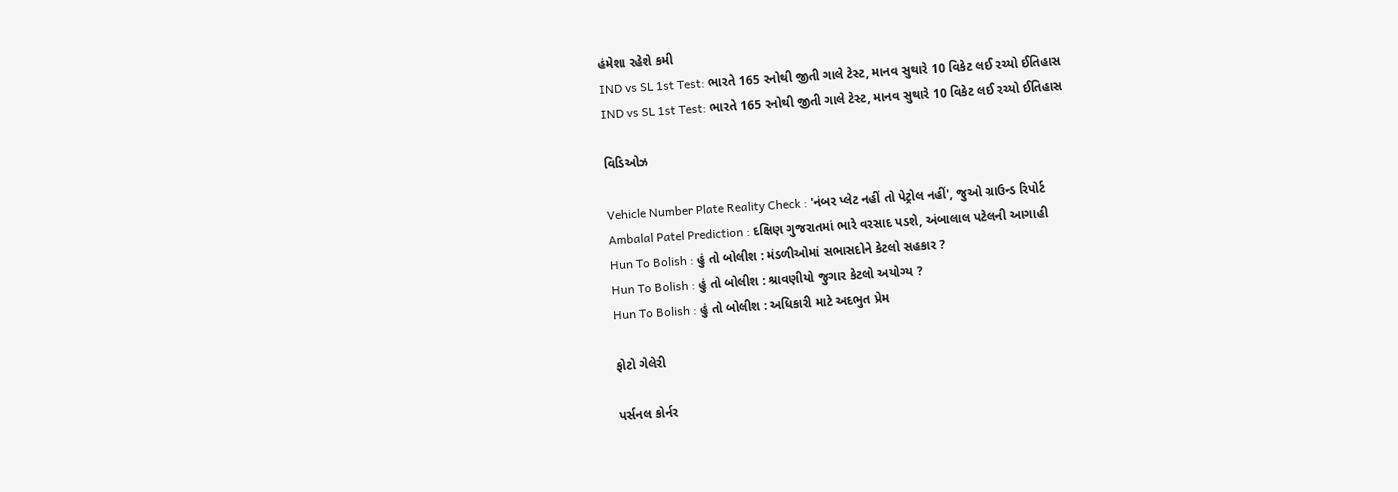હંમેશા રહેશે કમી
IND vs SL 1st Test: ભારતે 165 રનોથી જીતી ગાલે ટેસ્ટ, માનવ સુથારે 10 વિકેટ લઈ રચ્યો ઈતિહાસ
IND vs SL 1st Test: ભારતે 165 રનોથી જીતી ગાલે ટેસ્ટ, માનવ સુથારે 10 વિકેટ લઈ રચ્યો ઈતિહાસ

વિડિઓઝ

Vehicle Number Plate Reality Check : 'નંબર પ્લેટ નહીં તો પેટ્રોલ નહીં', જુઓ ગ્રાઉન્ડ રિપોર્ટ
Ambalal Patel Prediction : દક્ષિણ ગુજરાતમાં ભારે વરસાદ પડશે, અંબાલાલ પટેલની આગાહી
Hun To Bolish : હું તો બોલીશ : મંડળીઓમાં સભાસદોને કેટલો સહકાર ?
Hun To Bolish : હું તો બોલીશ : શ્રાવણીયો જુગાર કેટલો અયોગ્ય ?
Hun To Bolish : હું તો બોલીશ : અધિકારી માટે અદભુત પ્રેમ

ફોટો ગેલેરી

પર્સનલ કોર્નર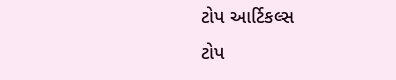ટોપ આર્ટિકલ્સ
ટોપ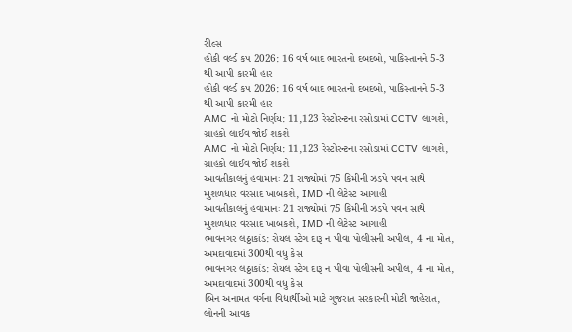રીલ્સ
હોકી વર્લ્ડ કપ 2026: 16 વર્ષ બાદ ભારતનો દબદબો, પાકિસ્તાનને 5-3 થી આપી કારમી હાર
હોકી વર્લ્ડ કપ 2026: 16 વર્ષ બાદ ભારતનો દબદબો, પાકિસ્તાનને 5-3 થી આપી કારમી હાર
AMC નો મોટો નિર્ણય: 11,123 રેસ્ટોરન્ટના રસોડામાં CCTV લાગશે, ગ્રાહકો લાઈવ જોઈ શકશે
AMC નો મોટો નિર્ણય: 11,123 રેસ્ટોરન્ટના રસોડામાં CCTV લાગશે, ગ્રાહકો લાઈવ જોઈ શકશે
આવતીકાલનું હવામાનઃ 21 રાજ્યોમાં 75 કિમીની ઝડપે પવન સાથે મુશળધાર વરસાદ ખાબકશે, IMD ની લેટેસ્ટ આગાહી
આવતીકાલનું હવામાનઃ 21 રાજ્યોમાં 75 કિમીની ઝડપે પવન સાથે મુશળધાર વરસાદ ખાબકશે, IMD ની લેટેસ્ટ આગાહી
ભાવનગર લઠ્ઠાકાંડ: રોયલ સ્ટેગ દારૂ ન પીવા પોલીસની અપીલ, 4 ના મોત, અમદાવાદમાં 300થી વધુ કેસ
ભાવનગર લઠ્ઠાકાંડ: રોયલ સ્ટેગ દારૂ ન પીવા પોલીસની અપીલ, 4 ના મોત, અમદાવાદમાં 300થી વધુ કેસ
બિન અનામત વર્ગના વિદ્યાર્થીઓ માટે ગુજરાત સરકારની મોટી જાહેરાત, લોનની આવક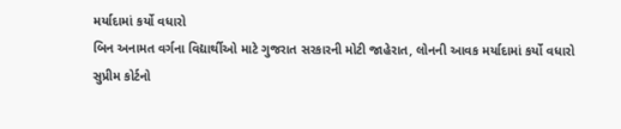મર્યાદામાં કર્યો વધારો
બિન અનામત વર્ગના વિદ્યાર્થીઓ માટે ગુજરાત સરકારની મોટી જાહેરાત, લોનની આવક મર્યાદામાં કર્યો વધારો
સુપ્રીમ કોર્ટનો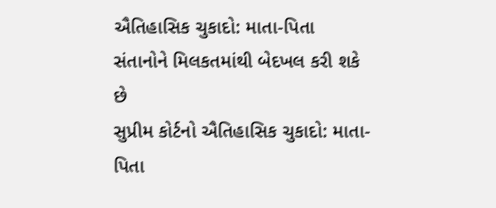ઐતિહાસિક ચુકાદો: માતા-પિતા સંતાનોને મિલકતમાંથી બેદખલ કરી શકે છે
સુપ્રીમ કોર્ટનો ઐતિહાસિક ચુકાદો: માતા-પિતા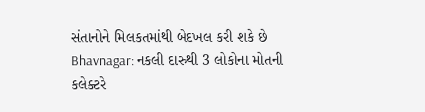સંતાનોને મિલકતમાંથી બેદખલ કરી શકે છે
Bhavnagar: નકલી દારુથી 3 લોકોના મોતની કલેક્ટરે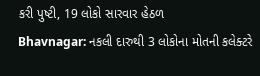કરી પુષ્ટી, 19 લોકો સારવાર હેઠળ
Bhavnagar: નકલી દારુથી 3 લોકોના મોતની કલેક્ટરે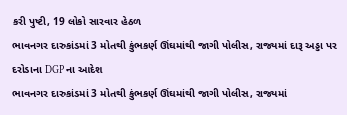કરી પુષ્ટી, 19 લોકો સારવાર હેઠળ
ભાવનગર દારુકાંડમાં 3 મોતથી કુંભકર્ણ ઊંઘમાંથી જાગી પોલીસ, રાજ્યમાં દારૂ અડ્ડા પર દરોડાના DGP ના આદેશ
ભાવનગર દારુકાંડમાં 3 મોતથી કુંભકર્ણ ઊંઘમાંથી જાગી પોલીસ, રાજ્યમાં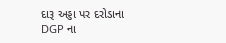દારૂ અડ્ડા પર દરોડાના DGP ના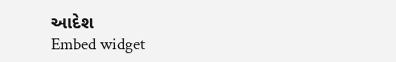આદેશ
Embed widget